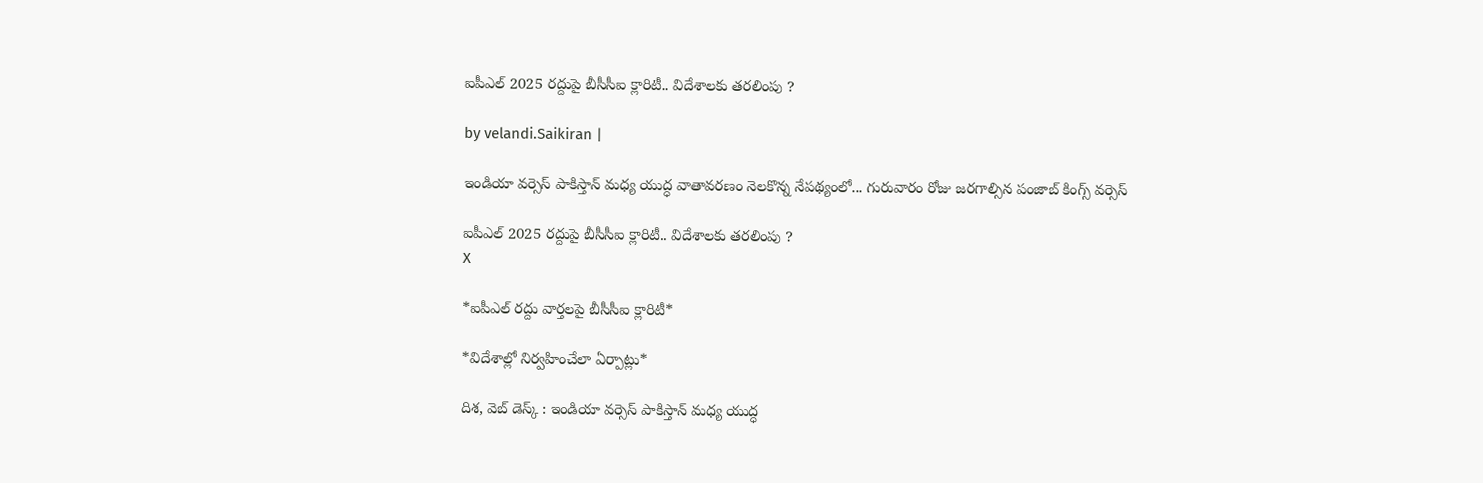ఐపీఎల్‌ 2025 రద్దుపై బీసీసీఐ క్లారిటీ.. విదేశాలకు తరలింపు ?

by velandi.Saikiran |

ఇండియా వర్సెస్ పాకిస్తాన్ మధ్య యుద్ధ వాతావరణం నెలకొన్న నేపథ్యంలో... గురువారం రోజు జరగాల్సిన పంజాబ్ కింగ్స్ వర్సెస్

ఐపీఎల్‌ 2025 రద్దుపై బీసీసీఐ క్లారిటీ.. విదేశాలకు తరలింపు ?
X

*ఐపీఎల్‌ రద్దు వార్తలపై బీసీసీఐ క్లారిటీ*

*విదేశాల్లో నిర్వహించేలా ఏర్పాట్లు*

దిశ, వెబ్ డెస్క్ : ఇండియా వర్సెస్ పాకిస్తాన్ మధ్య యుద్ధ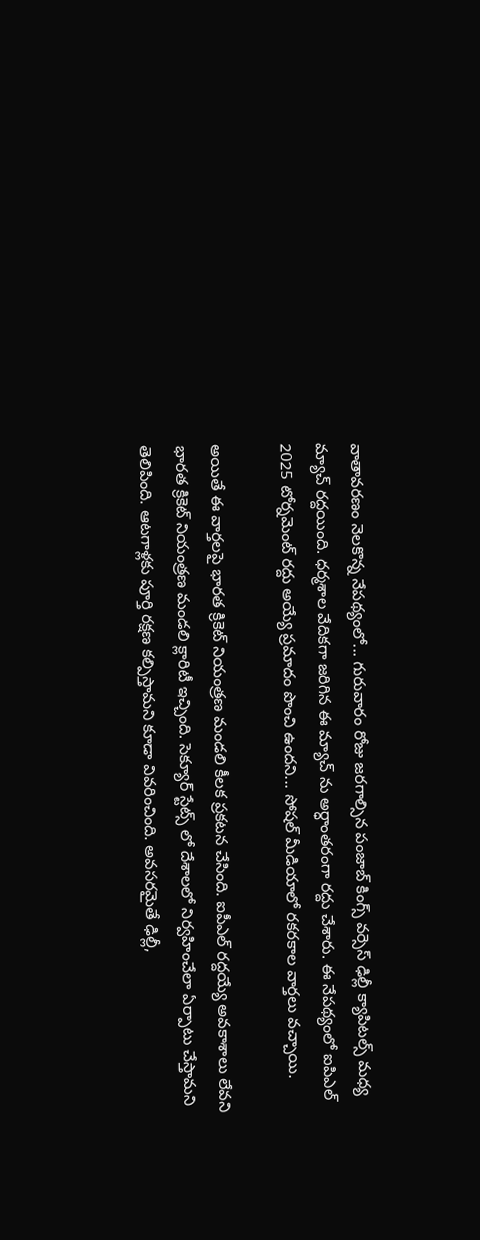వాతావరణం నెలకొన్న నేపథ్యంలో... గురువారం రోజు జరగాల్సిన పంజాబ్ కింగ్స్ వర్సెస్ ఢిల్లీ క్యాపిటల్స్ మధ్య మ్యాచ్ రద్దయింది. ధర్మశాల వేదికగా జరిగిన ఈ మ్యాచ్ ను అర్ధాంతరంగా రద్దు చేశారు. ఈ నేపథ్యంలో ఐపిఎల్ 2025 టోర్నమెంట్ రద్దు అయ్యే ప్రమాదం పొంచి ఉందని... సోషల్ మీడియాలో రకరకాల వార్తలు వచ్చాయి.

అయితే ఈ వార్తలపై భారత క్రికెట్ నియంత్రణ మండలి కీలక ప్రకటన చేసింది. ఐపీఎల్ రద్దయ్యే అవకాశాలు లేవని భారత క్రికెట్ నియంత్రణ మండలి క్లారిటీ ఇచ్చింది. సెక్యూర్ స్టేట్స్ లో దేశాలలో నిర్వహించేలా ఏర్పాటు చేస్తామని తెలిపింది. ఆటగాళ్లకు పూర్తి రక్షణ కల్పిస్తామని కూడా వివరించింది. అవసరమైతే ఢిల్లీ,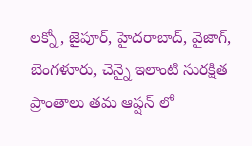లక్నో, జైపూర్, హైదరాబాద్, వైజాగ్, బెంగళూరు, చెన్నై ఇలాంటి సురక్షిత ప్రాంతాలు తమ ఆప్షన్ లో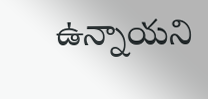ఉన్నాయని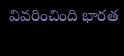వివరించింది భారత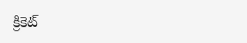క్రికెట్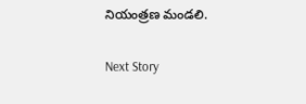నియంత్రణ మండలి.

Next Story